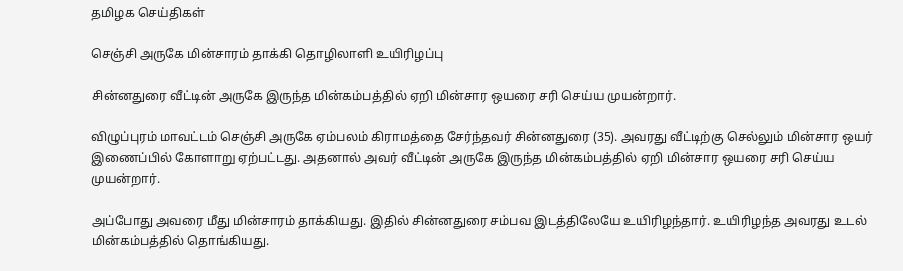தமிழக செய்திகள்

செஞ்சி அருகே மின்சாரம் தாக்கி தொழிலாளி உயிரிழப்பு

சின்னதுரை வீட்டின் அருகே இருந்த மின்கம்பத்தில் ஏறி மின்சார ஒயரை சரி செய்ய முயன்றார்.

விழுப்புரம் மாவட்டம் செஞ்சி அருகே ஏம்பலம் கிராமத்தை சேர்ந்தவர் சின்னதுரை (35). அவரது வீட்டிற்கு செல்லும் மின்சார ஒயர் இணைப்பில் கோளாறு ஏற்பட்டது. அதனால் அவர் வீட்டின் அருகே இருந்த மின்கம்பத்தில் ஏறி மின்சார ஒயரை சரி செய்ய முயன்றார்.

அப்போது அவரை மீது மின்சாரம் தாக்கியது. இதில் சின்னதுரை சம்பவ இடத்திலேயே உயிரிழந்தார். உயிரிழந்த அவரது உடல் மின்கம்பத்தில் தொங்கியது.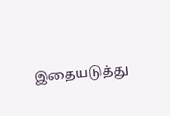இதையடுத்து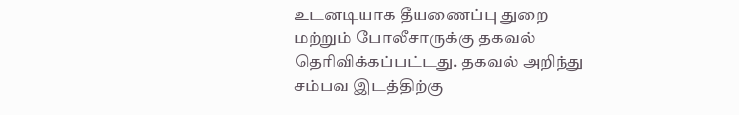உடனடியாக தீயணைப்பு துறை மற்றும் போலீசாருக்கு தகவல் தெரிவிக்கப்பட்டது. தகவல் அறிந்து சம்பவ இடத்திற்கு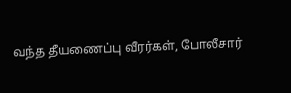வந்த தீயணைப்பு வீரர்கள், போலீசார்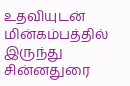உதவியுடன் மின்கம்பத்தில் இருந்து சின்னதுரை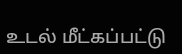உடல் மீட்கப்பட்டு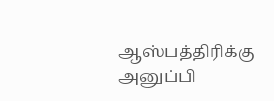ஆஸ்பத்திரிக்கு அனுப்பி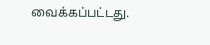வைக்கப்பட்டது.